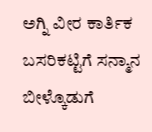ಅಗ್ನಿ ವೀರ ಕಾರ್ತಿಕ ಬಸರಿಕಟ್ಟಿಗೆ ಸನ್ಮಾನ ಬೀಳ್ಕೊಡುಗೆ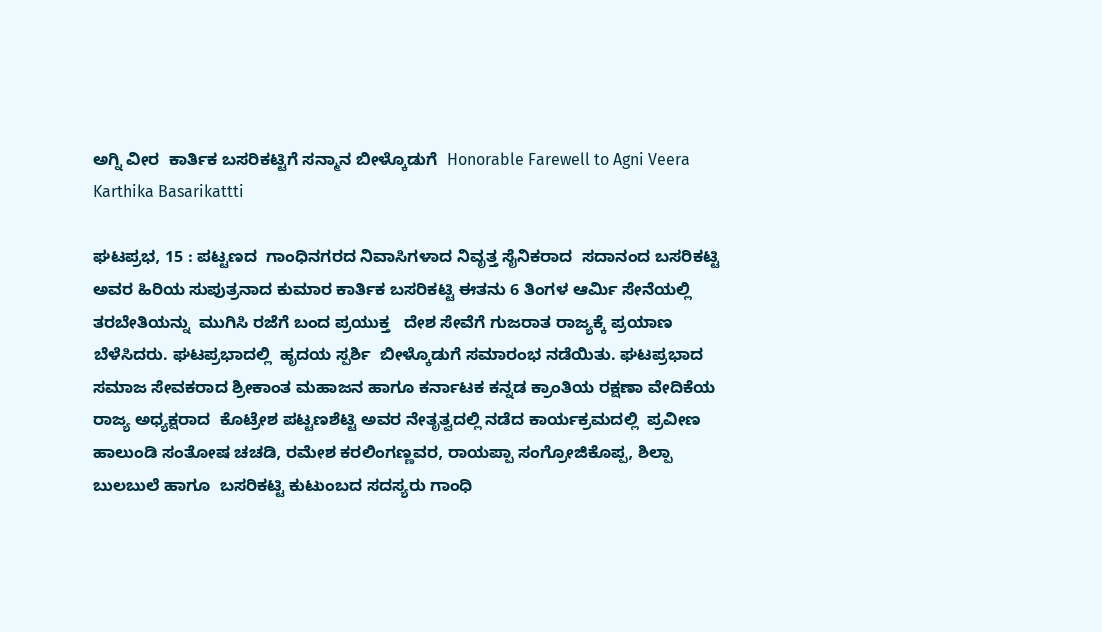ಅಗ್ನಿ ವೀರ  ಕಾರ್ತಿಕ ಬಸರಿಕಟ್ಟಿಗೆ ಸನ್ಮಾನ ಬೀಳ್ಕೊಡುಗೆ  Honorable Farewell to Agni Veera Karthika Basarikattti

ಘಟಪ್ರಭ, 15 : ಪಟ್ಟಣದ  ಗಾಂಧಿನಗರದ ನಿವಾಸಿಗಳಾದ ನಿವೃತ್ತ ಸೈನಿಕರಾದ  ಸದಾನಂದ ಬಸರಿಕಟ್ಟಿ ಅವರ ಹಿರಿಯ ಸುಪುತ್ರನಾದ ಕುಮಾರ ಕಾರ್ತಿಕ ಬಸರಿಕಟ್ಟಿ ಈತನು 6 ತಿಂಗಳ ಆರ್ಮಿ ಸೇನೆಯಲ್ಲಿ ತರಬೇತಿಯನ್ನು  ಮುಗಿಸಿ ರಜೆಗೆ ಬಂದ ಪ್ರಯುಕ್ತ   ದೇಶ ಸೇವೆಗೆ ಗುಜರಾತ ರಾಜ್ಯಕ್ಕೆ ಪ್ರಯಾಣ ಬೆಳೆಸಿದರು. ಘಟಪ್ರಭಾದಲ್ಲಿ  ಹೃದಯ ಸ್ಪರ್ಶಿ  ಬೀಳ್ಕೊಡುಗೆ ಸಮಾರಂಭ ನಡೆಯಿತು. ಘಟಪ್ರಭಾದ ಸಮಾಜ ಸೇವಕರಾದ ಶ್ರೀಕಾಂತ ಮಹಾಜನ ಹಾಗೂ ಕರ್ನಾಟಕ ಕನ್ನಡ ಕ್ರಾಂತಿಯ ರಕ್ಷಣಾ ವೇದಿಕೆಯ ರಾಜ್ಯ ಅಧ್ಯಕ್ಷರಾದ  ಕೊಟ್ರೇಶ ಪಟ್ಟಣಶೆಟ್ಟಿ ಅವರ ನೇತೃತ್ವದಲ್ಲಿ ನಡೆದ ಕಾರ್ಯಕ್ರಮದಲ್ಲಿ  ಪ್ರವೀಣ ಹಾಲುಂಡಿ ಸಂತೋಷ ಚಚಡಿ, ರಮೇಶ ಕರಲಿಂಗಣ್ಣವರ, ರಾಯಪ್ಪಾ ಸಂಗ್ರೋಜಿಕೊಪ್ಪ, ಶಿಲ್ಪಾ ಬುಲಬುಲೆ ಹಾಗೂ  ಬಸರಿಕಟ್ಟಿ ಕುಟುಂಬದ ಸದಸ್ಯರು ಗಾಂಧಿ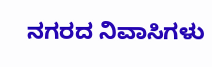ನಗರದ ನಿವಾಸಿಗಳು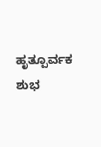ಹೃತ್ಪೂರ್ವಕ ಶುಭ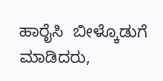ಹಾರೈಸಿ  ಬೀಳ್ಕೊಡುಗೆ ಮಾಡಿದರು,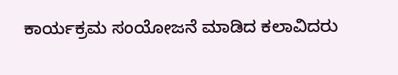ಕಾರ್ಯಕ್ರಮ ಸಂಯೋಜನೆ ಮಾಡಿದ ಕಲಾವಿದರು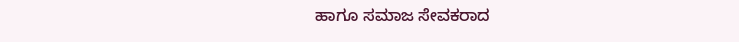ಹಾಗೂ ಸಮಾಜ ಸೇವಕರಾದ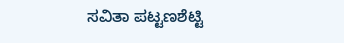ಸವಿತಾ ಪಟ್ಟಣಶೆಟ್ಟಿ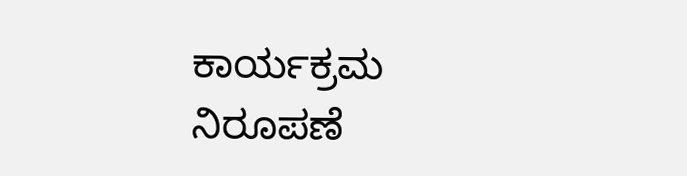ಕಾರ್ಯಕ್ರಮ ನಿರೂಪಣೆ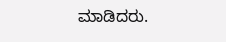ಮಾಡಿದರು.